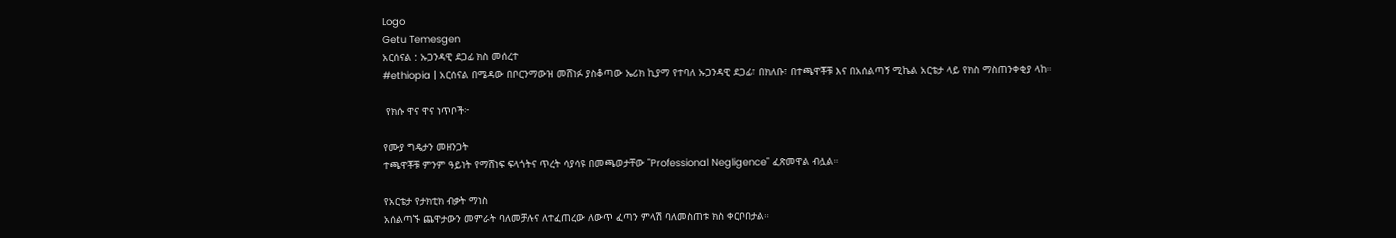Logo
Getu Temesgen
አርሰናል : ኡጋንዳዊ ደጋፊ ክስ መሰረተ
#ethiopia | አርሰናል በሜዳው በቦርንማውዝ መሸነፉ ያስቆጣው ኤሪክ ኪያማ የተባለ ኡጋንዳዊ ደጋፊ፣ በክለቡ፣ በተጫዋቾቹ እና በአሰልጣኝ ሚኬል አርቴታ ላይ የክስ ማስጠንቀቂያ ላከ።

 የክሱ ዋና ዋና ነጥቦች፦

የሙያ ግዴታን መዘንጋት
ተጫዋቾቹ ምንም ዓይነት የማሸነፍ ፍላጎትና ጥረት ሳያሳዩ በመጫወታቸው "Professional Negligence" ፈጽመዋል ብሏል።

የአርቴታ የታክቲክ ብቃት ማነስ
አሰልጣኙ ጨዋታውን መምራት ባለመቻሉና ለተፈጠረው ለውጥ ፈጣን ምላሽ ባለመስጠቱ ክስ ቀርቦበታል።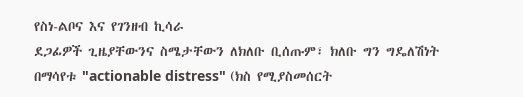የስነ-ልቦና እና የገንዘብ ኪሳራ
ደጋፊዎች ጊዜያቸውንና ስሜታቸውን ለክለቡ ቢሰጡም፣ ክለቡ ግን ግዴለሽነት በማሳየቱ "actionable distress" (ክስ የሚያስመሰርት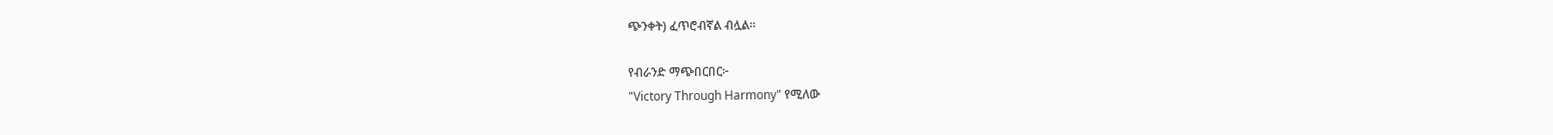ጭንቀት) ፈጥሮብኛል ብሏል።

የብራንድ ማጭበርበር፦
"Victory Through Harmony" የሚለው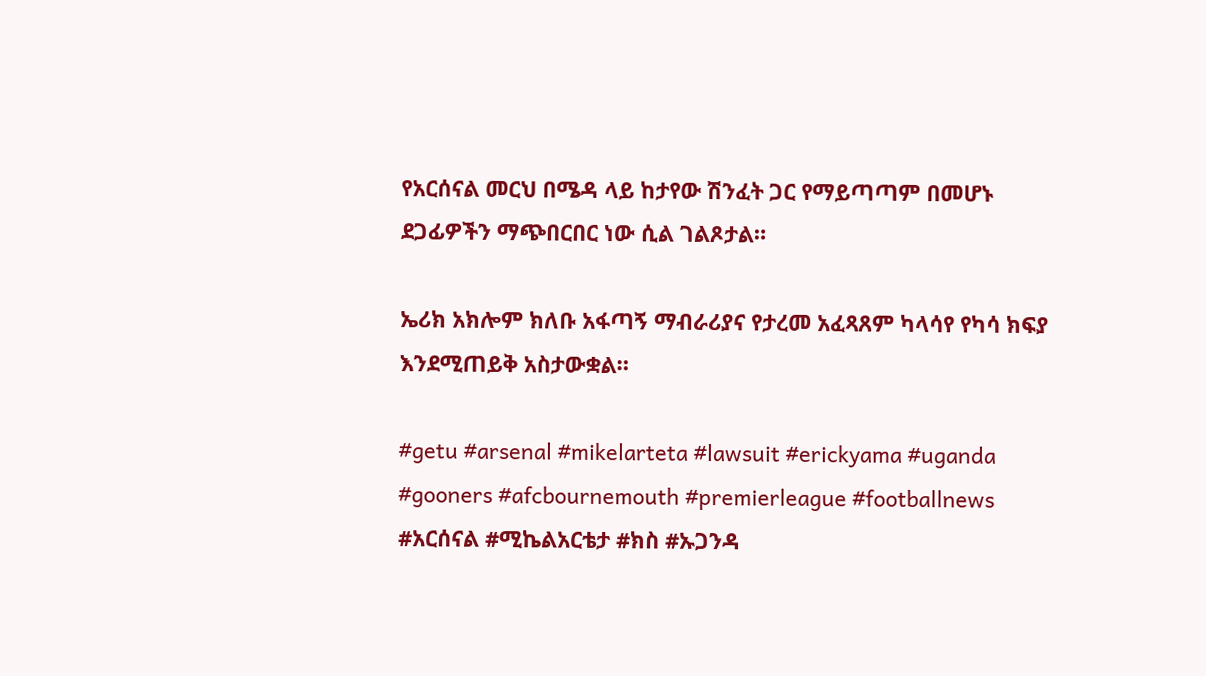የአርሰናል መርህ በሜዳ ላይ ከታየው ሽንፈት ጋር የማይጣጣም በመሆኑ ደጋፊዎችን ማጭበርበር ነው ሲል ገልጾታል።

ኤሪክ አክሎም ክለቡ አፋጣኝ ማብራሪያና የታረመ አፈጻጸም ካላሳየ የካሳ ክፍያ እንደሚጠይቅ አስታውቋል።

#getu #arsenal #mikelarteta #lawsuit #erickyama #uganda #gooners #afcbournemouth #premierleague #footballnews #አርሰናል #ሚኬልአርቴታ #ክስ #ኡጋንዳ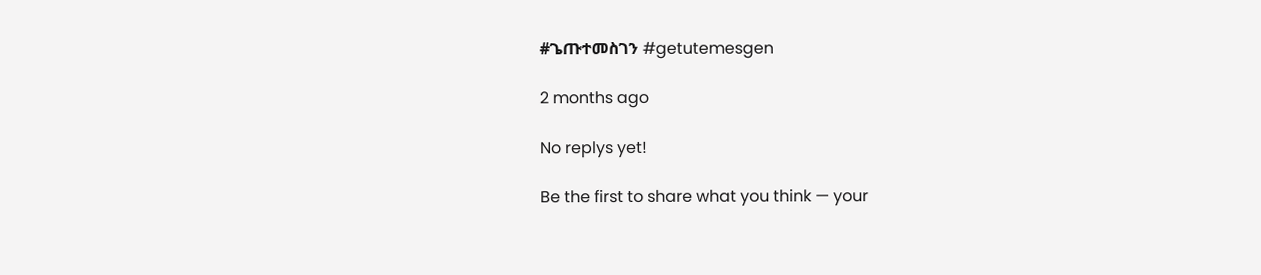#ጌጡተመስገን #getutemesgen

2 months ago

No replys yet!

Be the first to share what you think — your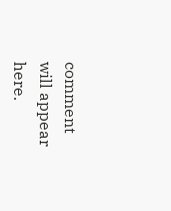comment will appear here.